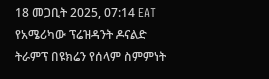18 መጋቢት 2025, 07:14 EAT
የአሜሪካው ፕሬዝዳንት ዶናልድ ትራምፕ በዩክሬን የሰላም ስምምነት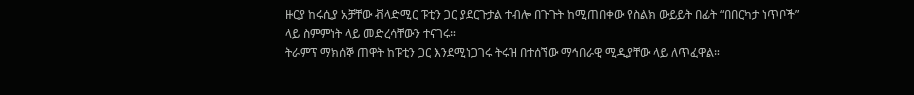ዙርያ ከሩሲያ አቻቸው ቭላድሚር ፑቲን ጋር ያደርጉታል ተብሎ በጉጉት ከሚጠበቀው የስልክ ውይይት በፊት “በበርካታ ነጥቦች” ላይ ስምምነት ላይ መድረሳቸውን ተናገሩ።
ትራምፕ ማክሰኞ ጠዋት ከፑቲን ጋር እንደሚነጋገሩ ትሩዝ በተሰኘው ማኅበራዊ ሚዲያቸው ላይ ለጥፈዋል።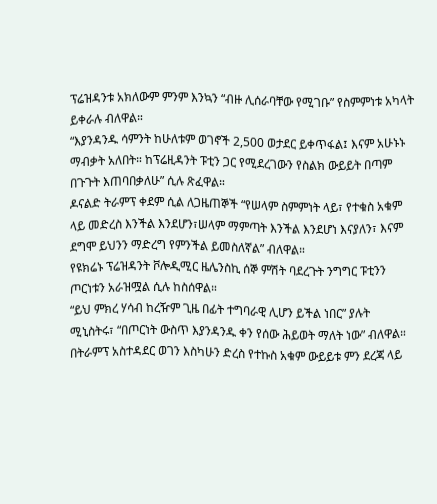ፕሬዝዳንቱ አክለውም ምንም እንኳን “ብዙ ሊሰራባቸው የሚገቡ” የስምምነቱ አካላት ይቀራሉ ብለዋል።
“እያንዳንዱ ሳምንት ከሁለቱም ወገኖች 2,500 ወታደር ይቀጥፋል፤ እናም አሁኑኑ ማብቃት አለበት። ከፕሬዚዳንት ፑቲን ጋር የሚደረገውን የስልክ ውይይት በጣም በጉጉት እጠባበቃለሁ” ሲሉ ጽፈዋል።
ዶናልድ ትራምፕ ቀደም ሲል ለጋዜጠኞች “የሠላም ስምምነት ላይ፣ የተቁስ አቁም ላይ መድረስ እንችል እንደሆን፣ሠላም ማምጣት እንችል እንደሆነ እናያለን፣ እናም ደግሞ ይህንን ማድረግ የምንችል ይመስለኛል” ብለዋል።
የዩክሬኑ ፕሬዝዳንት ቮሎዲሚር ዜሌንስኪ ሰኞ ምሽት ባደረጉት ንግግር ፑቲንን ጦርነቱን አራዝሟል ሲሉ ከስሰዋል።
“ይህ ምክረ ሃሳብ ከረዥም ጊዜ በፊት ተግባራዊ ሊሆን ይችል ነበር” ያሉት ሚኒስትሩ፣ “በጦርነት ውስጥ እያንዳንዱ ቀን የሰው ሕይወት ማለት ነው” ብለዋል።
በትራምፕ አስተዳደር ወገን እስካሁን ድረስ የተኩስ አቁም ውይይቱ ምን ደረጃ ላይ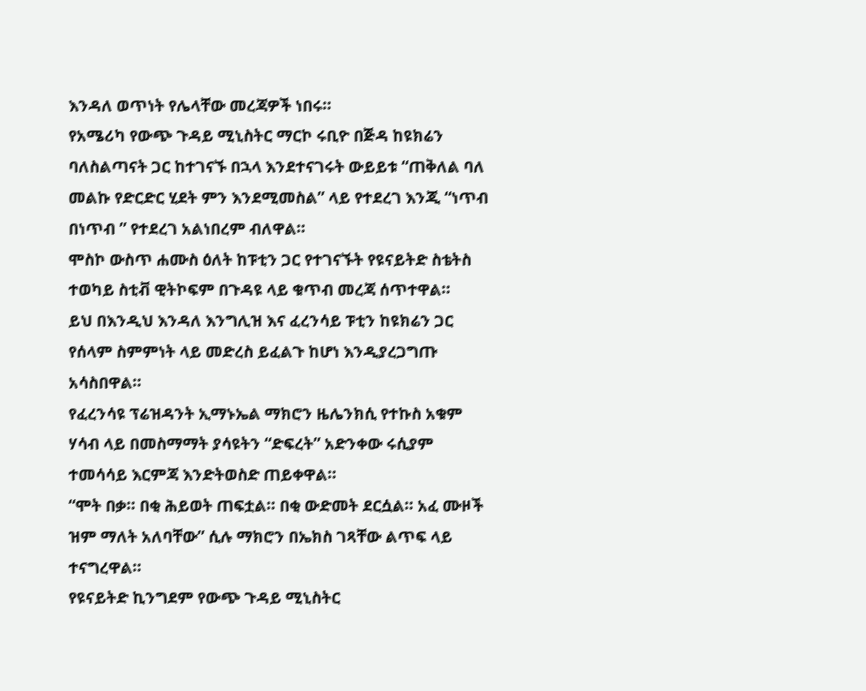እንዳለ ወጥነት የሌላቸው መረጃዎች ነበሩ።
የአሜሪካ የውጭ ጉዳይ ሚኒስትር ማርኮ ሩቢዮ በጅዳ ከዩክሬን ባለስልጣናት ጋር ከተገናኙ በኋላ እንደተናገሩት ውይይቱ “ጠቅለል ባለ መልኩ የድርድር ሂደት ምን እንደሚመስል” ላይ የተደረገ እንጂ “ነጥብ በነጥብ ” የተደረገ አልነበረም ብለዋል።
ሞስኮ ውስጥ ሐሙስ ዕለት ከፑቲን ጋር የተገናኙት የዩናይትድ ስቴትስ ተወካይ ስቲቭ ዊትኮፍም በጉዳዩ ላይ ቁጥብ መረጃ ሰጥተዋል።
ይህ በእንዲህ እንዳለ እንግሊዝ እና ፈረንሳይ ፑቲን ከዩክሬን ጋር የሰላም ስምምነት ላይ መድረስ ይፈልጉ ከሆነ እንዲያረጋግጡ አሳስበዋል።
የፈረንሳዩ ፕሬዝዳንት ኢማኑኤል ማክሮን ዜሌንክሲ የተኩስ አቁም ሃሳብ ላይ በመስማማት ያሳዩትን “ድፍረት” አድንቀው ሩሲያም ተመሳሳይ እርምጃ እንድትወስድ ጠይቀዋል።
“ሞት በቃ። በቂ ሕይወት ጠፍቷል። በቂ ውድመት ደርሷል። አፈ ሙዞች ዝም ማለት አለባቸው” ሲሉ ማክሮን በኤክስ ገጻቸው ልጥፍ ላይ ተናግረዋል።
የዩናይትድ ኪንግደም የውጭ ጉዳይ ሚኒስትር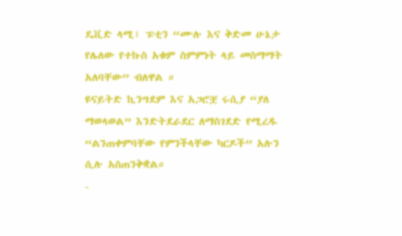ዴቪድ ላሚ፣ ፑቲን “ሙሉ እና ቅድመ ሁኔታ የሌለው የተኩስ አቁም ስምምነት ላይ መስማማት አለባቸው” ብለዋል ።
ዩናይትድ ኪንግደም እና አጋሮቿ ሩሲያ “ያለ ማወላወል” እንድትደራደር ለማስገደድ የሚረዱ “ልንጠቀምባቸው የምንችላቸው ካርዶች” አሉን ሲሉ አስጠንቅቋል።
-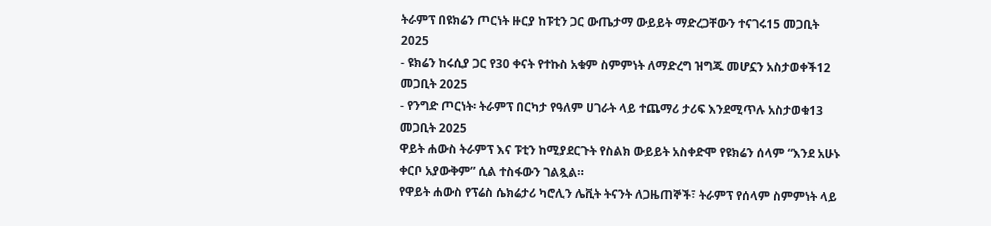ትራምፕ በዩክሬን ጦርነት ዙርያ ከፑቲን ጋር ውጤታማ ውይይት ማድረጋቸውን ተናገሩ15 መጋቢት 2025
- ዩክሬን ከሩሲያ ጋር የ30 ቀናት የተኩስ አቁም ስምምነት ለማድረግ ዝግጁ መሆኗን አስታወቀች12 መጋቢት 2025
- የንግድ ጦርነት፡ ትራምፕ በርካታ የዓለም ሀገራት ላይ ተጨማሪ ታሪፍ እንደሚጥሉ አስታወቁ13 መጋቢት 2025
ዋይት ሐውስ ትራምፕ እና ፑቲን ከሚያደርጉት የስልክ ውይይት አስቀድሞ የዩክሬን ሰላም “እንደ አሁኑ ቀርቦ አያውቅም” ሲል ተስፋውን ገልጿል።
የዋይት ሐውስ የፕሬስ ሴክሬታሪ ካሮሊን ሌቪት ትናንት ለጋዜጠኞች፣ ትራምፕ የሰላም ስምምነት ላይ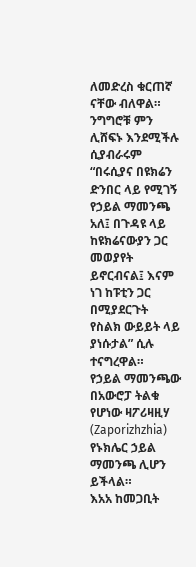ለመድረስ ቁርጠኛ ናቸው ብለዋል።
ንግግሮቹ ምን ሊሸፍኑ እንደሚችሉ ሲያብራሩም “በሩሲያና በዩክሬን ድንበር ላይ የሚገኝ የኃይል ማመንጫ አለ፤ በጉዳዩ ላይ ከዩክሬናውያን ጋር መወያየት ይኖርብናል፤ እናም ነገ ከፑቲን ጋር በሚያደርጉት የስልክ ውይይት ላይ ያነሱታል” ሲሉ ተናግረዋል።
የኃይል ማመንጫው በአውሮፓ ትልቁ የሆነው ዛፖሪዛዚሃ (Zaporizhzhia) የኑክሌር ኃይል ማመንጫ ሊሆን ይችላል።
እአአ ከመጋቢት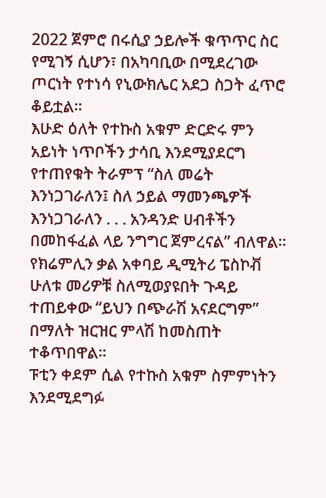2022 ጀምሮ በሩሲያ ኃይሎች ቁጥጥር ስር የሚገኝ ሲሆን፣ በአካባቢው በሚደረገው ጦርነት የተነሳ የኒውክሌር አደጋ ስጋት ፈጥሮ ቆይቷል።
እሁድ ዕለት የተኩስ አቁም ድርድሩ ምን አይነት ነጥቦችን ታሳቢ እንደሚያደርግ የተጠየቁት ትራምፕ “ስለ መሬት እንነጋገራለን፤ ስለ ኃይል ማመንጫዎች እንነጋገራለን . . . አንዳንድ ሀብቶችን በመከፋፈል ላይ ንግግር ጀምረናል” ብለዋል።
የክሬምሊን ቃል አቀባይ ዲሚትሪ ፔስኮቭ ሁለቱ መሪዎቹ ስለሚወያዩበት ጉዳይ ተጠይቀው “ይህን በጭራሽ አናደርግም” በማለት ዝርዝር ምላሽ ከመስጠት ተቆጥበዋል።
ፑቲን ቀደም ሲል የተኩስ አቁም ስምምነትን እንደሚደግፉ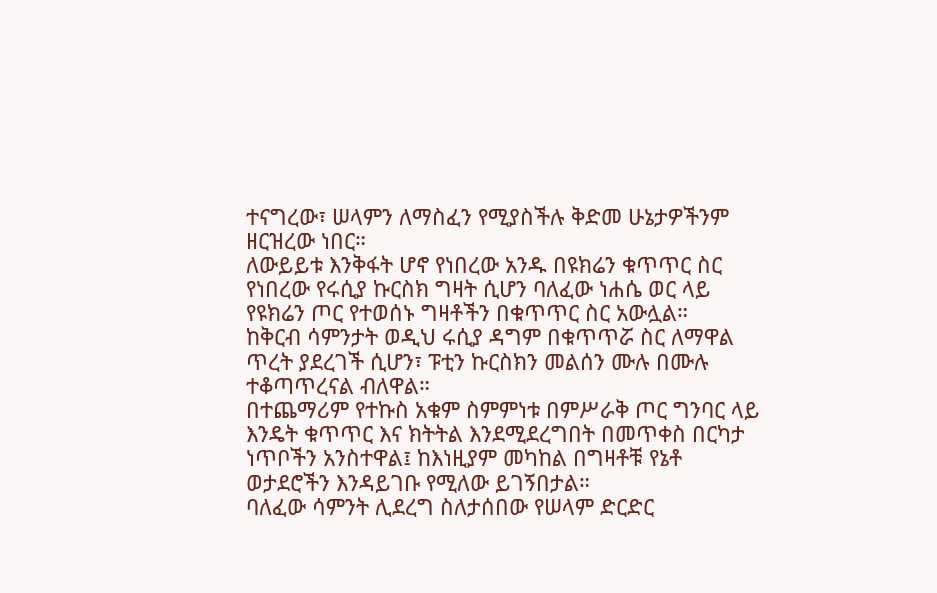ተናግረው፣ ሠላምን ለማስፈን የሚያስችሉ ቅድመ ሁኔታዎችንም ዘርዝረው ነበር።
ለውይይቱ እንቅፋት ሆኖ የነበረው አንዱ በዩክሬን ቁጥጥር ስር የነበረው የሩሲያ ኩርስክ ግዛት ሲሆን ባለፈው ነሐሴ ወር ላይ የዩክሬን ጦር የተወሰኑ ግዛቶችን በቁጥጥር ስር አውሏል።
ከቅርብ ሳምንታት ወዲህ ሩሲያ ዳግም በቁጥጥሯ ስር ለማዋል ጥረት ያደረገች ሲሆን፣ ፑቲን ኩርስክን መልሰን ሙሉ በሙሉ ተቆጣጥረናል ብለዋል።
በተጨማሪም የተኩስ አቁም ስምምነቱ በምሥራቅ ጦር ግንባር ላይ እንዴት ቁጥጥር እና ክትትል እንደሚደረግበት በመጥቀስ በርካታ ነጥቦችን አንስተዋል፤ ከእነዚያም መካከል በግዛቶቹ የኔቶ ወታደሮችን እንዳይገቡ የሚለው ይገኝበታል።
ባለፈው ሳምንት ሊደረግ ስለታሰበው የሠላም ድርድር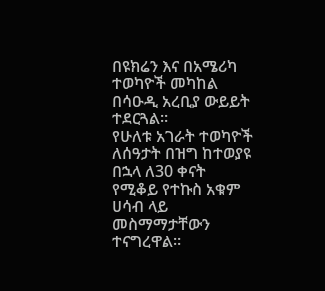በዩክሬን እና በአሜሪካ ተወካዮች መካከል በሳዑዲ አረቢያ ውይይት ተደርጓል።
የሁለቱ አገራት ተወካዮች ለሰዓታት በዝግ ከተወያዩ በኋላ ለ30 ቀናት የሚቆይ የተኩስ አቁም ሀሳብ ላይ መስማማታቸውን ተናግረዋል።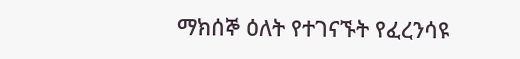ማክሰኞ ዕለት የተገናኙት የፈረንሳዩ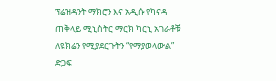ፕሬዝዳንት ማክሮን እና አዲሱ የካናዳ ጠቅላይ ሚኒስትር ማርክ ካርኒ አገራቶቹ ለዩክሬን የሚያደርጉትን “የማያወላውል” ድጋፍ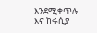እንደሚቀጥሉ እና ከሩሲያ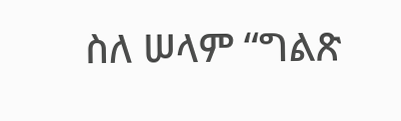ስለ ሠላም “ግልጽ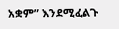አቋም” እንደሚፈልጉ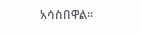አሳስበዋል።